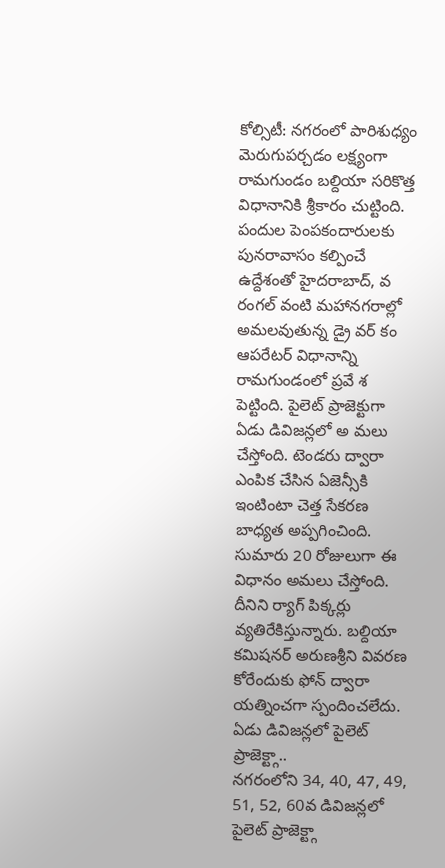కోల్సిటీ: నగరంలో పారిశుధ్యం మెరుగుపర్చడం లక్ష్యంగా రామగుండం బల్దియా సరికొత్త విధానానికి శ్రీకారం చుట్టింది. పందుల పెంపకందారులకు పునరావాసం కల్పించే ఉద్దేశంతో హైదరాబాద్, వ రంగల్ వంటి మహానగరాల్లో అమలవుతున్న డ్రై వర్ కం ఆపరేటర్ విధానాన్ని రామగుండంలో ప్రవే శ పెట్టింది. పైలెట్ ప్రాజెక్టుగా ఏడు డివిజన్లలో అ మలు చేస్తోంది. టెండరు ద్వారా ఎంపిక చేసిన ఏజెన్సీకి ఇంటింటా చెత్త సేకరణ బాధ్యత అప్పగించింది. సుమారు 20 రోజులుగా ఈ విధానం అమలు చేస్తోంది. దీనిని ర్యాగ్ పిక్కర్లు వ్యతిరేకిస్తున్నారు. బల్దియా కమిషనర్ అరుణశ్రీని వివరణ కోరేందుకు ఫోన్ ద్వారా యత్నించగా స్పందించలేదు.
ఏడు డివిజన్లలో పైలెట్ ప్రాజెక్ట్గా..
నగరంలోని 34, 40, 47, 49, 51, 52, 60వ డివిజన్లలో పైలెట్ ప్రాజెక్ట్గా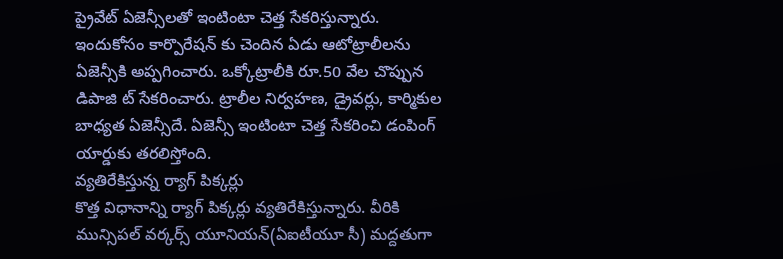ప్రైవేట్ ఏజెన్సీలతో ఇంటింటా చెత్త సేకరిస్తున్నారు. ఇందుకోసం కార్పొరేషన్ కు చెందిన ఏడు ఆటోట్రాలీలను ఏజెన్సీకి అప్పగించారు. ఒక్కోట్రాలీకి రూ.50 వేల చొప్పున డిపాజి ట్ సేకరించారు. ట్రాలీల నిర్వహణ, డ్రైవర్లు, కార్మికుల బాధ్యత ఏజెన్సీదే. ఏజెన్సీ ఇంటింటా చెత్త సేకరించి డంపింగ్ యార్డుకు తరలిస్తోంది.
వ్యతిరేకిస్తున్న ర్యాగ్ పిక్కర్లు
కొత్త విధానాన్ని ర్యాగ్ పిక్కర్లు వ్యతిరేకిస్తున్నారు. వీరికి మున్సిపల్ వర్కర్స్ యూనియన్(ఏఐటీయూ సీ) మద్దతుగా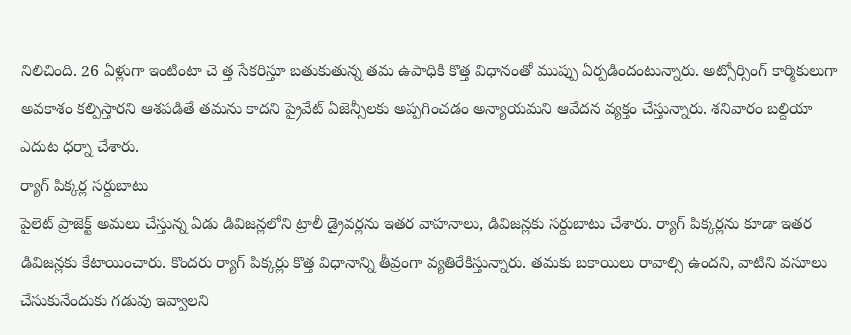నిలిచింది. 26 ఏళ్లుగా ఇంటింటా చె త్త సేకరిస్తూ బతుకుతున్న తమ ఉపాధికి కొత్త విధానంతో ముప్పు ఏర్పడిందంటున్నారు. అట్సోర్సింగ్ కార్మికులుగా అవకాశం కల్పిస్తారని ఆశపడితే తమను కాదని ప్రైవేట్ ఏజెన్సీలకు అప్పగించడం అన్యాయమని ఆవేదన వ్యక్తం చేస్తున్నారు. శనివారం బల్దియా ఎదుట ధర్నా చేశారు.
ర్యాగ్ పిక్కర్ల సర్దుబాటు
పైలెట్ ప్రాజెక్ట్ అమలు చేస్తున్న ఏడు డివిజన్లలోని ట్రాలీ డ్రైవర్లను ఇతర వాహనాలు, డివిజన్లకు సర్దుబాటు చేశారు. ర్యాగ్ పిక్కర్లను కూడా ఇతర డివిజన్లకు కేటాయించారు. కొందరు ర్యాగ్ పిక్కర్లు కొత్త విధానాన్ని తీవ్రంగా వ్యతిరేకిస్తున్నారు. తమకు బకాయిలు రావాల్సి ఉందని, వాటిని వసూలు చేసుకునేందుకు గడువు ఇవ్వాలని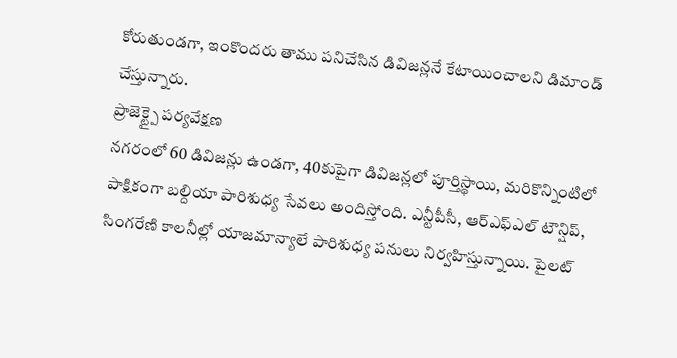కోరుతుండగా, ఇంకొందరు తాము పనిచేసిన డివిజన్లనే కేటాయించాలని డిమాండ్ చేస్తున్నారు.
ప్రాజెక్ట్పై పర్యవేక్షణ
నగరంలో 60 డివిజన్లు ఉండగా, 40కుపైగా డివిజన్లలో పూర్తిస్థాయి, మరికొన్నింటిలో పాక్షికంగా బల్దియా పారిశుధ్య సేవలు అందిస్తోంది. ఎన్టీపీసీ, ఆర్ఎఫ్ఎల్ టౌన్షిప్, సింగరేణి కాలనీల్లో యాజమాన్యాలే పారిశుధ్య పనులు నిర్వహిస్తున్నాయి. పైలట్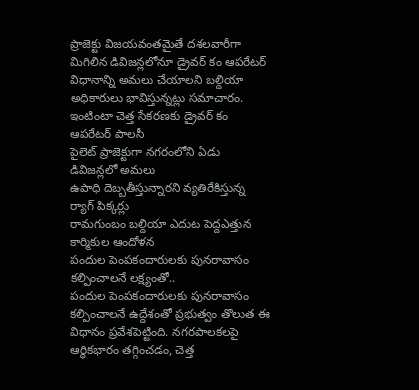ప్రాజెక్టు విజయవంతమైతే దశలవారీగా మిగిలిన డివిజన్లలోనూ డ్రైవర్ కం ఆపరేటర్ విధానాన్ని అమలు చేయాలని బల్దియా అధికారులు భావిస్తున్నట్లు సమాచారం.
ఇంటింటా చెత్త సేకరణకు డ్రైవర్ కం ఆపరేటర్ పాలసీ
పైలెట్ ప్రాజెక్టుగా నగరంలోని ఏడు డివిజన్లలో అమలు
ఉపాధి దెబ్బతీస్తున్నారని వ్యతిరేకిస్తున్న ర్యాగ్ పిక్కర్లు
రామగుంబం బల్దియా ఎదుట పెద్దఎత్తున కార్మికుల ఆందోళన
పందుల పెంపకందారులకు పునరావాసం కల్పించాలనే లక్ష్యంతో..
పందుల పెంపకందారులకు పునరావాసం కల్పించాలనే ఉద్దేశంతో ప్రభుత్వం తొలుత ఈ విధానం ప్రవేశపెట్టింది. నగరపాలకలపై ఆర్థికభారం తగ్గించడం, చెత్త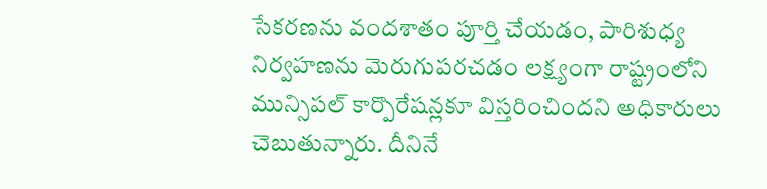సేకరణను వందశాతం పూర్తి చేయడం, పారిశుధ్య నిర్వహణను మెరుగుపరచడం లక్ష్యంగా రాష్ట్రంలోని మున్సిపల్ కార్పొరేషన్లకూ విస్తరించిందని అధికారులు చెబుతున్నారు. దీనినే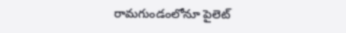రామగుండంలోనూ పైలెట్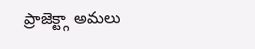ప్రాజెక్ట్గా అమలు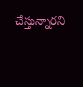చేస్తున్నారని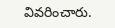వివరించారు.